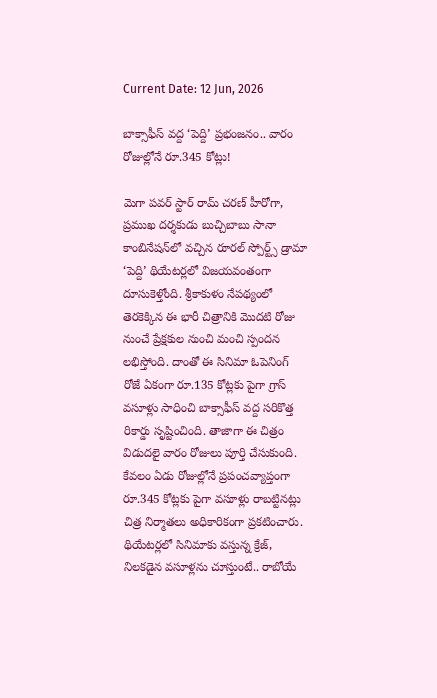Current Date: 12 Jun, 2026

బాక్సాఫీస్‌ వద్ద ‘పెద్ది’ ప్రభంజనం.. వారం రోజుల్లోనే రూ.345 కోట్లు!

మెగా పవర్‌ స్టార్ రామ్ చరణ్ హీరోగా, ప్రముఖ దర్శకుడు బుచ్చిబాబు సానా కాంబినేషన్‌లో వచ్చిన రూరల్ స్పోర్ట్స్ డ్రామా ‘పెద్ది’ థియేటర్లలో విజయవంతంగా దూసుకెళ్తోంది. శ్రీకాకుళం నేపథ్యంలో తెరకెక్కిన ఈ భారీ చిత్రానికి మొదటి రోజు నుంచే ప్రేక్షకుల నుంచి మంచి స్పందన లభిస్తోంది. దాంతో ఈ సినిమా ఓపెనింగ్ రోజే ఏకంగా రూ.135 కోట్లకు పైగా గ్రాస్ వసూళ్లు సాధించి బాక్సాఫీస్ వద్ద సరికొత్త రికార్డు సృష్టించింది. తాజాగా ఈ చిత్రం విడుదలై వారం రోజులు పూర్తి చేసుకుంది. కేవలం ఏడు రోజుల్లోనే ప్రపంచవ్యాప్తంగా రూ.345 కోట్లకు పైగా వసూళ్లు రాబట్టినట్లు చిత్ర నిర్మాతలు అధికారికంగా ప్రకటించారు. థియేటర్లలో సినిమాకు వస్తున్న క్రేజ్, నిలకడైన వసూళ్లను చూస్తుంటే.. రాబోయే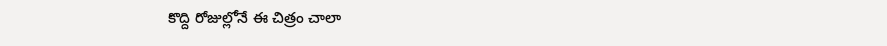కొద్ది రోజుల్లోనే ఈ చిత్రం చాలా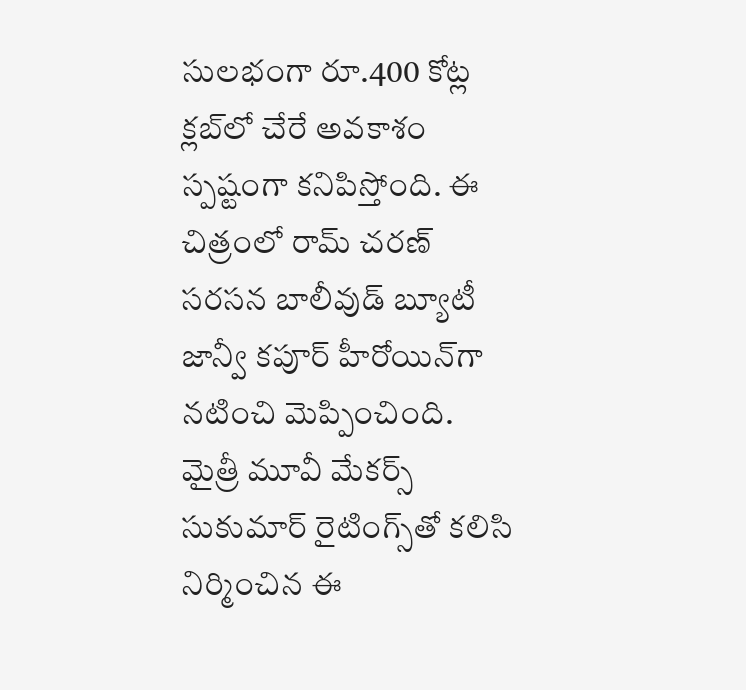సులభంగా రూ.400 కోట్ల క్లబ్‌లో చేరే అవకాశం స్పష్టంగా కనిపిస్తోంది. ఈ చిత్రంలో రామ్ చరణ్ సరసన బాలీవుడ్ బ్యూటీ జాన్వీ కపూర్ హీరోయిన్‌గా నటించి మెప్పించింది. మైత్రీ మూవీ మేకర్స్ సుకుమార్ రైటింగ్స్‌తో కలిసి నిర్మించిన ఈ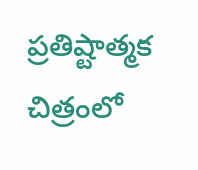ప్రతిష్టాత్మక చిత్రంలో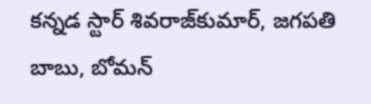కన్నడ స్టార్ శివరాజ్‌కుమార్, జగపతి బాబు, బోమన్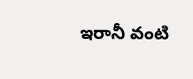ఇరానీ వంటి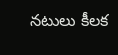నటులు కీలక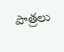పాత్రలు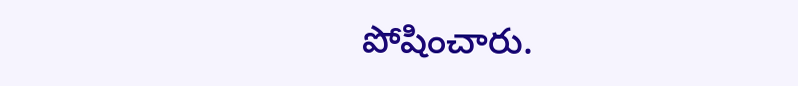పోషించారు.